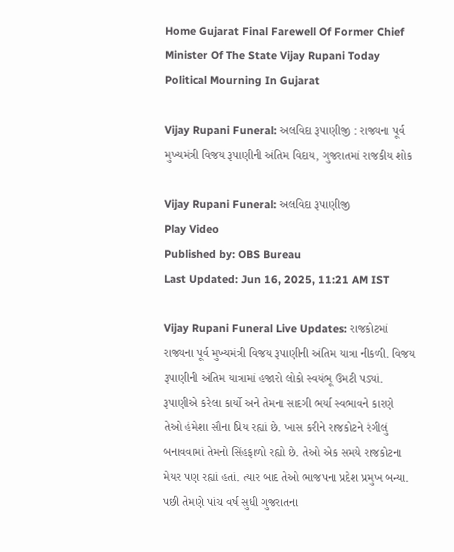Home Gujarat Final Farewell Of Former Chief Minister Of The State Vijay Rupani Today Political Mourning In Gujarat

Vijay Rupani Funeral: અલવિદા રૂપાણીજી : રાજ્યના પૂર્વ મુખ્યમંત્રી વિજય રૂપાણીની અંતિમ વિદાય, ગુજરાતમાં રાજકીય શોક

Vijay Rupani Funeral: અલવિદા રૂપાણીજી
Play Video
Published by: OBS Bureau
Last Updated: Jun 16, 2025, 11:21 AM IST

Vijay Rupani Funeral Live Updates: રાજકોટમાં રાજ્યના પૂર્વ મુખ્યમંત્રી વિજય રૂપાણીની અંતિમ યાત્રા નીકળી. વિજય રૂપાણીની અંતિમ યાત્રામાં હજારો લોકો સ્વયંભૂ ઉમટી પડ્યાં. રૂપાણીએ કરેલા કાર્યો અને તેમના સાદગી ભર્યા સ્વભાવને કારણે તેઓ હંમેશા સૌના પ્રિય રહ્યાં છે. ખાસ કરીને રાજકોટને રંગીલું બનાવવામાં તેમનો સિંહફાળો રહ્યો છે. તેઓ એક સમયે રાજકોટના મેયર પણ રહ્યાં હતાં. ત્યાર બાદ તેઓ ભાજપના પ્રદેશ પ્રમુખ બન્યા. પછી તેમણે પાંચ વર્ષ સુધી ગુજરાતના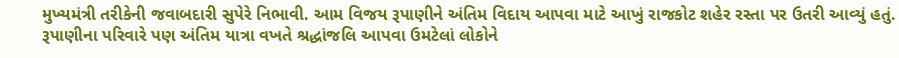મુખ્યમંત્રી તરીકેની જવાબદારી સુપેરે નિભાવી. આમ વિજય રૂપાણીને અંતિમ વિદાય આપવા માટે આખું રાજકોટ શહેર રસ્તા પર ઉતરી આવ્યું હતું. રૂપાણીના પરિવારે પણ અંતિમ યાત્રા વખતે શ્રદ્ધાંજલિ આપવા ઉમટેલાં લોકોને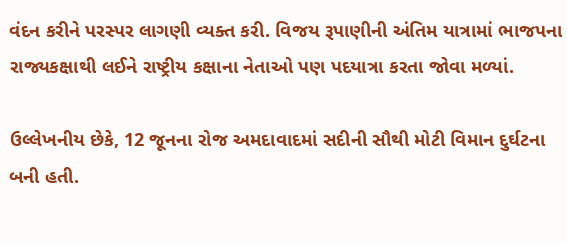વંદન કરીને પરસ્પર લાગણી વ્યક્ત કરી. વિજય રૂપાણીની અંતિમ યાત્રામાં ભાજપના રાજ્યકક્ષાથી લઈને રાષ્ટ્રીય કક્ષાના નેતાઓ પણ પદયાત્રા કરતા જોવા મળ્યાં.

ઉલ્લેખનીય છેકે, 12 જૂનના રોજ અમદાવાદમાં સદીની સૌથી મોટી વિમાન દુર્ઘટના બની હતી.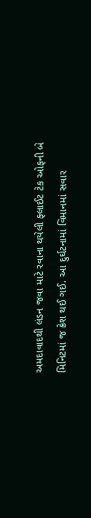અમદાવાદથી લંડન જવા માટે રવાના થયેલી ફ્લાઈટ ટેક ઓફની બે મિનિટમાં જ ક્રેશ થઈ ગઈ. આ દુર્ઘટનામાં વિમાનમાં સવાર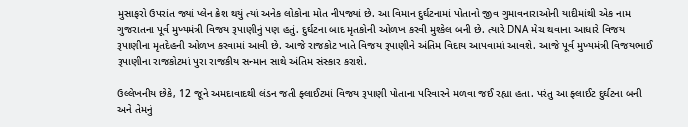મુસાફરો ઉપરાંત જ્યાં પ્લેન ક્રેશ થયું ત્યાં અનેક લોકોના મોત નીપજ્યાં છે. આ વિમાન દુર્ઘટનામાં પોતાનો જીવ ગુમાવનારાઓની યાદીમાંથી એક નામ ગુજરાતના પૂર્વ મુખ્યમંત્રી વિજય રૂપાણીનું પણ હતું. દુર્ઘટના બાદ મૃતકોની ઓળખ કરવી મુશ્કેલ બની છે. ત્યારે DNA મેચ થવાના આધારે વિજય રૂપાણીના મૃતદેહની ઓળખ કરવામાં આવી છે. આજે રાજકોટ ખાતે વિજય રૂપાણીને અંતિમ વિદાય આપવામાં આવશે. આજે પૂર્વ મુખ્યમંત્રી વિજયભાઈ રૂપાણીના રાજકોટમાં પુરા રાજકીય સન્માન સાથે અંતિમ સંસ્કાર કરાશે.

ઉલ્લેખનીય છેકે, 12 જૂને અમદાવાદથી લંડન જતી ફ્લાઈટમાં વિજય રૂપાણી પોતાના પરિવારને મળવા જઈ રહ્યા હતા. પરંતુ આ ફ્લાઈટ દુર્ઘટના બની અને તેમનું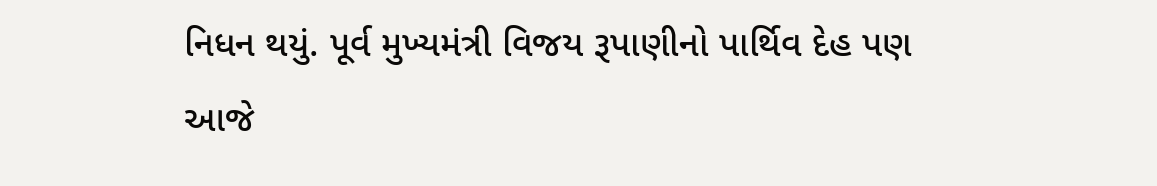નિધન થયું. પૂર્વ મુખ્યમંત્રી વિજય રૂપાણીનો પાર્થિવ દેહ પણ આજે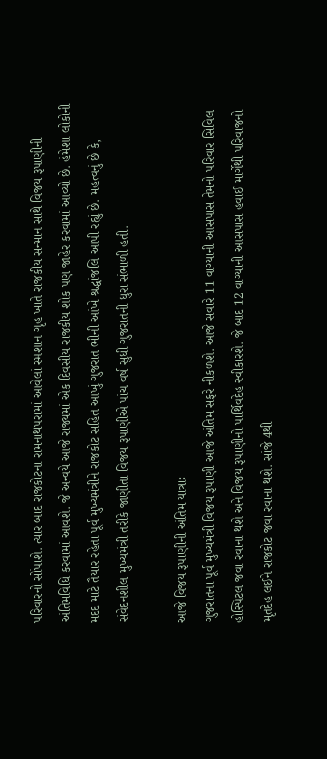પરિવારનો સોંપાશે. ત્યાર બાદ રાજકોટના રામનાથપરામાં આવેલાં સ્મશાન ગૃહ ખાતે રાજકીય સન્માન સાથે વિજય રૂપાણીની અંતિમવિધિ કરવામાં આવશે. જે અન્વયે આજે રાજ્યમાં એક દિવસીય રાજકીય શોક પણ જાહેર કરવામાં આવ્યો છે. હંમેશા લોકોની મદદ માટે તૈયાર રહેતા પૂર્વ મુખ્યમંત્રીને રાજકોટ સહિત આખું ગુજરાત ભીની આંખે શ્રદ્ધાંજલિ આપી રહ્યું છે. મહત્વનું છે કે, સંવેદનશીલ મુખ્યમંત્રી તરીકે જાણીતા વિજય રૂપાણીએ પાંચ વર્ષ સુધી ગુજરાતની ધુરા સંભાળી હતી.

આજે વિજય રૂપાણીની અંતિમ યાત્રાઃ
ગુજરાતના પૂર્વ મુખ્યમંત્રી વિજય રૂપાણી આજે અંતિમ સફરે નીકળશે. આજે સવારે 11 વાગ્યાની આસપાસ તેમનો પરિવાર સિવિલ હોસ્પિટલ જવા રવાના થશે અને વિજય રૂપાણીનો પાર્થિવદેહ સ્વીકારશે. જે બાદ 12 વાગ્યાની આસપાસ હવાઈ માર્ગેથી પરિવાજનો મૃતદેહ લઈને રાજકોટ જવા રવાના થશે. સાંજે 4થી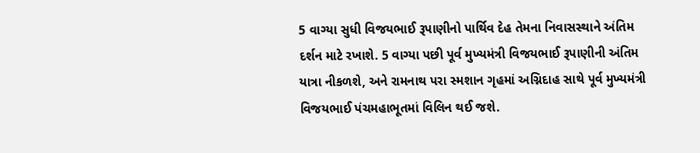5 વાગ્યા સુધી વિજયભાઈ રૂપાણીનો પાર્થિવ દેહ તેમના નિવાસસ્થાને અંતિમ દર્શન માટે રખાશે. 5 વાગ્યા પછી પૂર્વ મુખ્યમંત્રી વિજયભાઈ રૂપાણીની અંતિમ યાત્રા નીકળશે, અને રામનાથ પરા સ્મશાન ગૃહમાં અગ્નિદાહ સાથે પૂર્વ મુખ્યમંત્રી વિજયભાઈ પંચમહાભૂતમાં વિલિન થઈ જશે.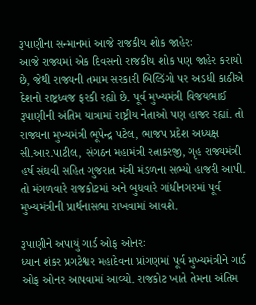રૂપાણીના સન્માનમાં આજે રાજકીય શોક જાહેરઃ
આજે રાજ્યમાં એક દિવસનો રાજકીય શોક પણ જાહેર કરાયો છે, જેથી રાજ્યની તમામ સરકારી બિલ્ડિંગો પર અડધી કાઠીએ દેશનો રાષ્ટ્રધ્વજ ફરકી રહ્યો છે. પૂર્વ મુખ્યમંત્રી વિજયભાઈ રૂપાણીની અંતિમ યાત્રામાં રાષ્ટ્રીય નેતાઓ પણ હાજર રહ્યાં. તો રાજ્યના મુખ્યમંત્રી ભૂપેન્દ્ર પટેલ, ભાજપ પ્રદેશ અધ્યક્ષ સી.આર.પાટીલ, સંગઠન મહામંત્રી રત્નાકરજી, ગૃહ રાજ્યમંત્રી હર્ષ સંઘવી સહિત ગુજરાત મંત્રી મંડળના સભ્યો હાજરી આપી. તો મંગળવારે રાજકોટમાં અને બુધવારે ગાંધીનગરમાં પૂર્વ મુખ્યમંત્રીની પ્રાર્થનાસભા રાખવામાં આવશે.

રૂપાણીને અપાયું ગાર્ડ ઓફ ઓનરઃ
ધ્યાન શંકર પ્રગટેશ્વર મહાદેવના પ્રાંગણમાં પૂર્વ મુખ્યમંત્રીને ગાર્ડ ઓફ ઓનર આપવામાં આવ્યો. રાજકોટ ખાતે તેમના અંતિમ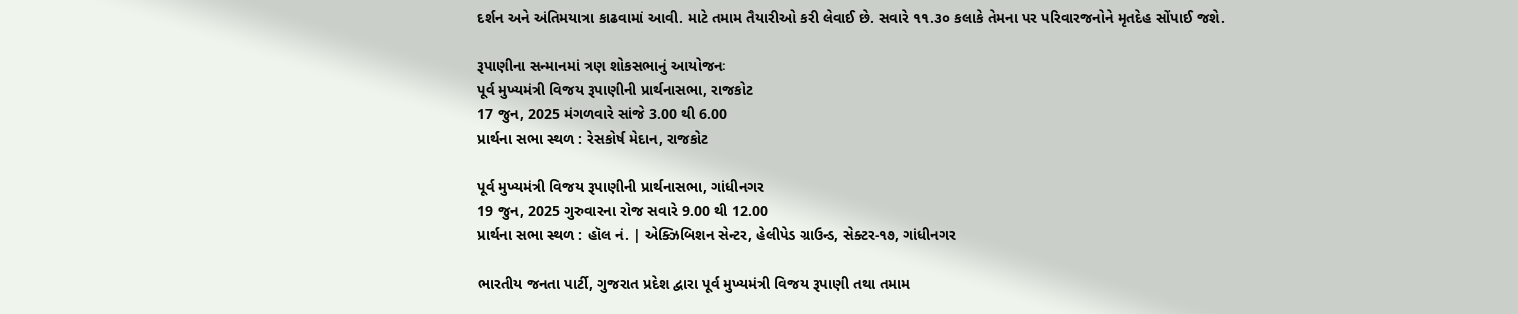દર્શન અને અંતિમયાત્રા કાઢવામાં આવી. માટે તમામ તૈયારીઓ કરી લેવાઈ છે. સવારે ૧૧.૩૦ કલાકે તેમના પર પરિવારજનોને મૃતદેહ સોંપાઈ જશે.

રૂપાણીના સન્માનમાં ત્રણ શોકસભાનું આયોજનઃ
પૂર્વ મુખ્યમંત્રી વિજય રૂપાણીની પ્રાર્થનાસભા, રાજકોટ
17 જુન, 2025 મંગળવારે સાંજે 3.00 થી 6.00
પ્રાર્થના સભા સ્થળ : રેસકોર્ષ મેદાન, રાજકોટ

પૂર્વ મુખ્યમંત્રી વિજય રૂપાણીની પ્રાર્થનાસભા, ગાંધીનગર
19 જુન, 2025 ગુરુવારના રોજ સવારે 9.00 થી 12.00
પ્રાર્થના સભા સ્થળ : હૉલ નં. | એક્ઝિબિશન સેન્ટર, હેલીપેડ ગ્રાઉન્ડ, સેક્ટર-૧૭, ગાંધીનગર

ભારતીય જનતા પાર્ટી, ગુજરાત પ્રદેશ દ્વારા પૂર્વ મુખ્યમંત્રી વિજય રૂપાણી તથા તમામ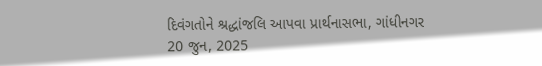દિવંગતોને શ્રદ્ધાંજલિ આપવા પ્રાર્થનાસભા, ગાંધીનગર
20 જુન, 2025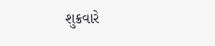શુક્રવારે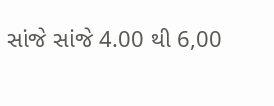સાંજે સાંજે 4.00 થી 6,00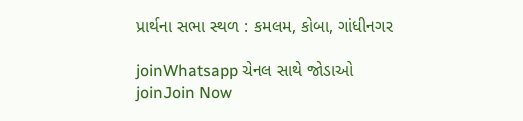પ્રાર્થના સભા સ્થળ : કમલમ, કોબા, ગાંધીનગર

joinWhatsapp ચેનલ સાથે જોડાઓ
joinJoin Now